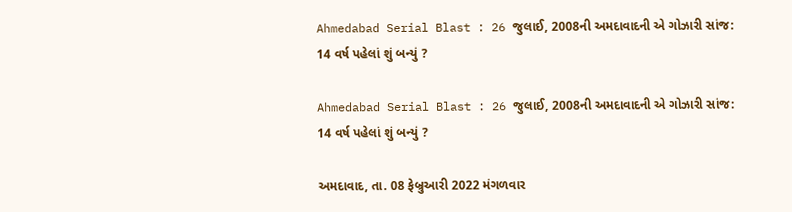Ahmedabad Serial Blast : 26 જુલાઈ, 2008ની અમદાવાદની એ ગોઝારી સાંજ: 14 વર્ષ પહેલાં શું બન્યું ?

Ahmedabad Serial Blast : 26 જુલાઈ, 2008ની અમદાવાદની એ ગોઝારી સાંજ: 14 વર્ષ પહેલાં શું બન્યું ?

અમદાવાદ, તા. 08 ફેબ્રુઆરી 2022 મંગળવાર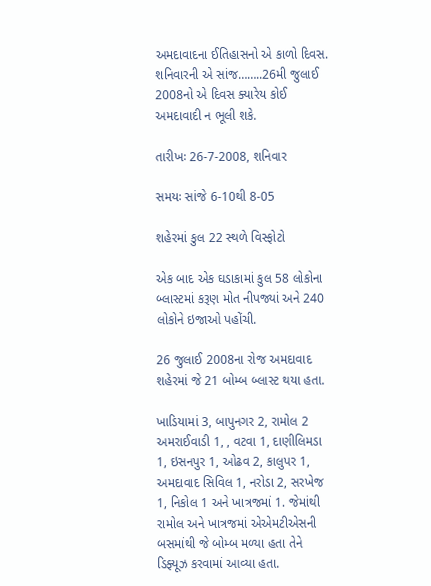અમદાવાદના ઈતિહાસનો એ કાળો દિવસ. શનિવારની એ સાંજ……..26મી જુલાઈ 2008નો એ દિવસ ક્યારેય કોઈ અમદાવાદી ન ભૂલી શકે.

તારીખઃ 26-7-2008, શનિવાર

સમયઃ સાંજે 6-10થી 8-05

શહેરમાં કુલ 22 સ્થળે વિસ્ફોટો

એક બાદ એક ઘડાકામાં કુલ 58 લોકોના બ્લાસ્ટમાં કરૂણ મોત નીપજ્યાં અને 240 લોકોને ઇજાઓ પહોંચી.

26 જુલાઈ 2008ના રોજ અમદાવાદ શહેરમાં જે 21 બોમ્બ બ્લાસ્ટ થયા હતા.

ખાડિયામાં 3, બાપુનગર 2, રામોલ 2 અમરાઈવાડી 1, , વટવા 1, દાણીલિમડા 1, ઇસનપુર 1, ઓઢવ 2, કાલુપર 1, અમદાવાદ સિવિલ 1, નરોડા 2, સરખેજ 1, નિકોલ 1 અને ખાત્રજમાં 1. જેમાંથી રામોલ અને ખાત્રજમાં એએમટીએસની બસમાંથી જે બોમ્બ મળ્યા હતા તેને ડિફ્યૂઝ કરવામાં આવ્યા હતા.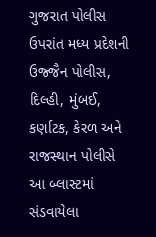ગુજરાત પોલીસ ઉપરાંત મધ્ય પ્રદેશની ઉજ્જૈન પોલીસ, દિલ્હી, મુંબઈ, કર્ણાટક, કેરળ અને રાજસ્થાન પોલીસે આ બ્લાસ્ટમાં સંડવાયેલા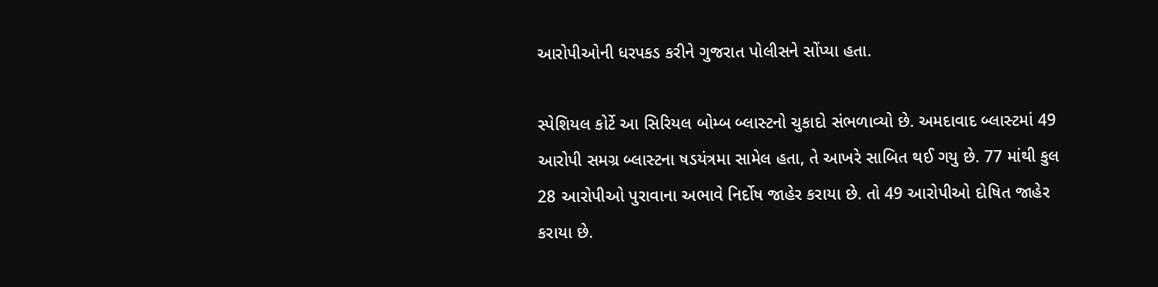આરોપીઓની ધરપકડ કરીને ગુજરાત પોલીસને સોંપ્યા હતા.

સ્પેશિયલ કોર્ટે આ સિરિયલ બોમ્બ બ્લાસ્ટનો ચુકાદો સંભળાવ્યો છે. અમદાવાદ બ્લાસ્ટમાં 49 આરોપી સમગ્ર બ્લાસ્ટના ષડયંત્રમા સામેલ હતા, તે આખરે સાબિત થઈ ગયુ છે. 77 માંથી કુલ 28 આરોપીઓ પુરાવાના અભાવે નિર્દોષ જાહેર કરાયા છે. તો 49 આરોપીઓ દોષિત જાહેર કરાયા છે.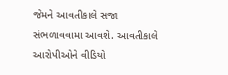જેમને આવતીકાલે સજા સંભળાવવામા આવશે. આવતીકાલે આરોપીઓને વીડિયો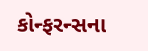કોન્ફરન્સના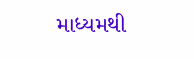માધ્યમથી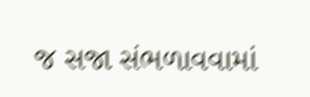જ સજા સંભળાવવામાં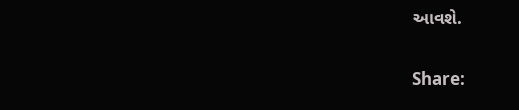આવશે.

Share: